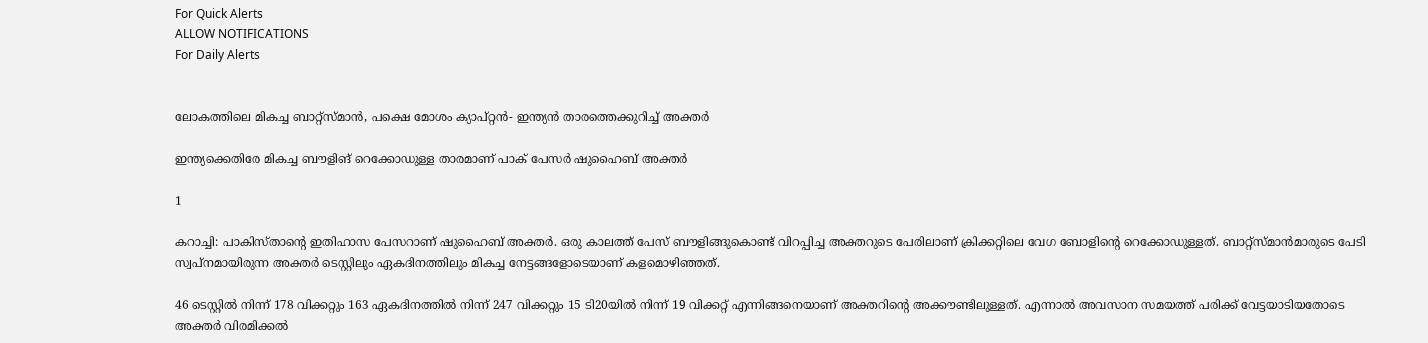For Quick Alerts
ALLOW NOTIFICATIONS
For Daily Alerts


ലോകത്തിലെ മികച്ച ബാറ്റ്‌സ്മാന്‍, പക്ഷെ മോശം ക്യാപ്റ്റന്‍- ഇന്ത്യന്‍ താരത്തെക്കുറിച്ച് അക്തര്‍

ഇന്ത്യക്കെതിരേ മികച്ച ബൗളിങ് റെക്കോഡുള്ള താരമാണ് പാക് പേസര്‍ ഷുഹൈബ് അക്തര്‍

1

കറാച്ചി: പാകിസ്താന്റെ ഇതിഹാസ പേസറാണ് ഷുഹൈബ് അക്തര്‍. ഒരു കാലത്ത് പേസ് ബൗളിങ്ങുകൊണ്ട് വിറപ്പിച്ച അക്തറുടെ പേരിലാണ് ക്രിക്കറ്റിലെ വേഗ ബോളിന്റെ റെക്കോഡുള്ളത്. ബാറ്റ്‌സ്മാന്‍മാരുടെ പേടി സ്വപ്‌നമായിരുന്ന അക്തര്‍ ടെസ്റ്റിലും ഏകദിനത്തിലും മികച്ച നേട്ടങ്ങളോടെയാണ് കളമൊഴിഞ്ഞത്.

46 ടെസ്റ്റില്‍ നിന്ന് 178 വിക്കറ്റും 163 ഏകദിനത്തില്‍ നിന്ന് 247 വിക്കറ്റും 15 ടി20യില്‍ നിന്ന് 19 വിക്കറ്റ് എന്നിങ്ങനെയാണ് അക്തറിന്റെ അക്കൗണ്ടിലുള്ളത്. എന്നാല്‍ അവസാന സമയത്ത് പരിക്ക് വേട്ടയാടിയതോടെ അക്തര്‍ വിരമിക്കല്‍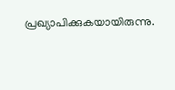പ്രഖ്യാപിക്കുകയായിരുന്നു.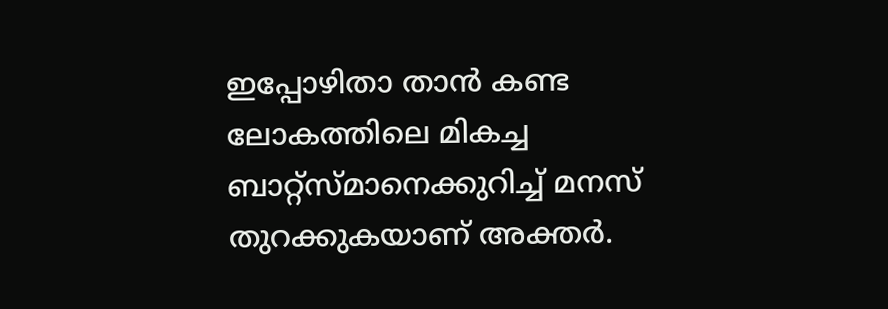ഇപ്പോഴിതാ താന്‍ കണ്ട ലോകത്തിലെ മികച്ച ബാറ്റ്‌സ്മാനെക്കുറിച്ച് മനസ് തുറക്കുകയാണ് അക്തര്‍.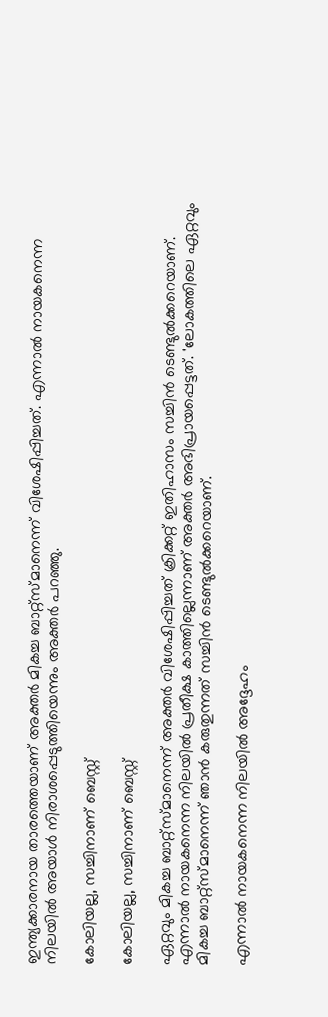ഇന്ത്യക്കാരനായ താരത്തെയാണ് അക്തര്‍ മികച്ച ബാറ്റ്‌സ്മാനെന്ന് വിശേഷിപ്പിച്ചത്. എന്നാല്‍ നായകനെന്ന നിലയില്‍ അയാള്‍ നിരാശപ്പെടുത്തിയെന്നും അക്തര്‍ പറഞ്ഞു.

കോലിയല്ല, സച്ചിനാണ് ബെസ്റ്റ്

കോലിയല്ല, സച്ചിനാണ് ബെസ്റ്റ്

ഏറ്റവും മികച്ച ബാറ്റ്‌സ്മാനെന്ന് അക്തര്‍ വിശേഷിപ്പിച്ചത് ക്രിക്കറ്റ് ഇതിഹാസം സച്ചിന്‍ ടെണ്ടുല്‍ക്കറെയാണ്. എന്നാല്‍ നായകനെന്ന നിലയില്‍ പ്രതീക്ഷ കാത്തില്ലെന്നാണ് അക്തര്‍ അഭിപ്രായപ്പെട്ടത്. 'ലോകത്തിലെ ഏറ്റവും മികച്ച ബാറ്റ്‌സ്മാനെന്ന് ഞാന്‍ കരുതുന്നത് സച്ചിന്‍ ടെണ്ടുല്‍ക്കറെയാണ്.

എന്നാല്‍ നായകനെന്ന നിലയില്‍ അദ്ദേഹം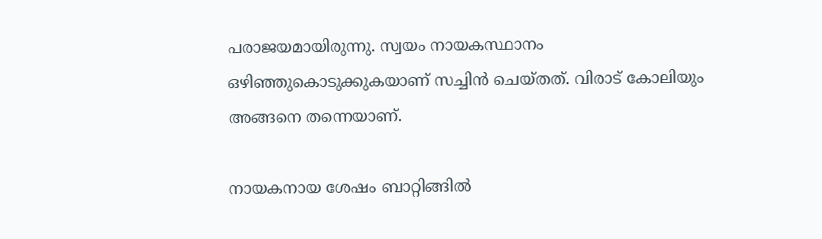പരാജയമായിരുന്നു. സ്വയം നായകസ്ഥാനം ഒഴിഞ്ഞുകൊടുക്കുകയാണ് സച്ചിന്‍ ചെയ്തത്. വിരാട് കോലിയും അങ്ങനെ തന്നെയാണ്.

നായകനായ ശേഷം ബാറ്റിങ്ങില്‍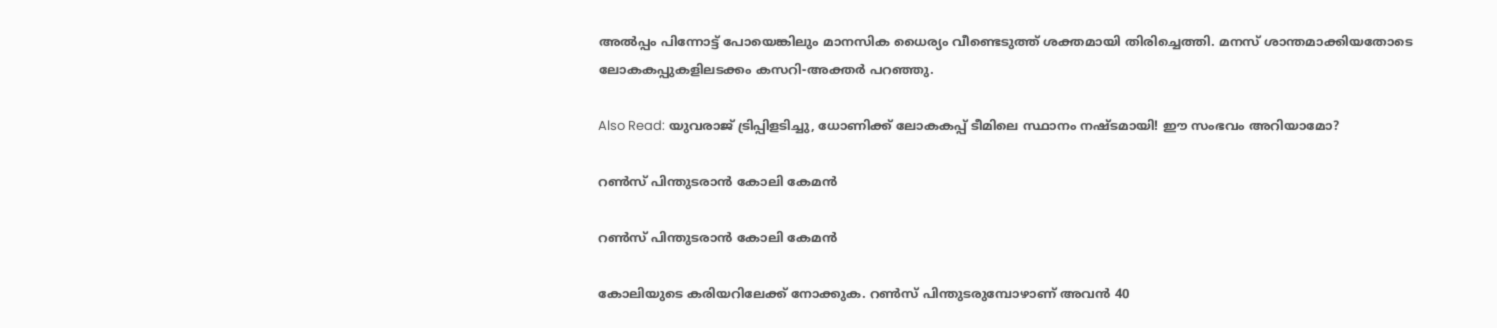അല്‍പ്പം പിന്നോട്ട് പോയെങ്കിലും മാനസിക ധൈര്യം വീണ്ടെടുത്ത് ശക്തമായി തിരിച്ചെത്തി. മനസ് ശാന്തമാക്കിയതോടെ ലോകകപ്പുകളിലടക്കം കസറി-അക്തര്‍ പറഞ്ഞു.

Also Read: യുവരാജ് ട്രിപ്പിളടിച്ചു, ധോണിക്ക് ലോകകപ്പ് ടീമിലെ സ്ഥാനം നഷ്ടമായി! ഈ സംഭവം അറിയാമോ?

റണ്‍സ് പിന്തുടരാന്‍ കോലി കേമന്‍

റണ്‍സ് പിന്തുടരാന്‍ കോലി കേമന്‍

കോലിയുടെ കരിയറിലേക്ക് നോക്കുക. റണ്‍സ് പിന്തുടരുമ്പോഴാണ് അവന്‍ 40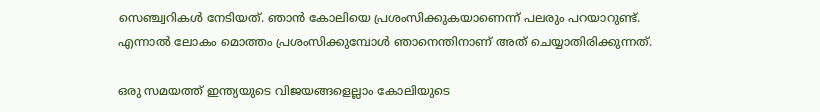സെഞ്ച്വറികള്‍ നേടിയത്. ഞാന്‍ കോലിയെ പ്രശംസിക്കുകയാണെന്ന് പലരും പറയാറുണ്ട്. എന്നാല്‍ ലോകം മൊത്തം പ്രശംസിക്കുമ്പോള്‍ ഞാനെന്തിനാണ് അത് ചെയ്യാതിരിക്കുന്നത്.

ഒരു സമയത്ത് ഇന്ത്യയുടെ വിജയങ്ങളെല്ലാം കോലിയുടെ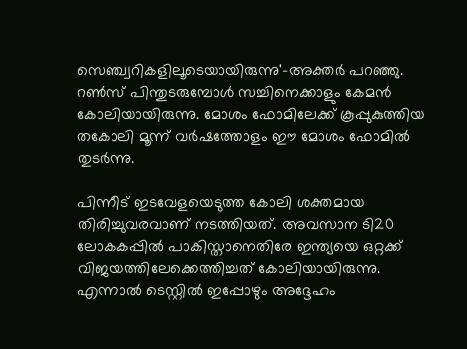സെഞ്ച്വറികളിലൂടെയായിരുന്നു'-അക്തര്‍ പറഞ്ഞു. റണ്‍സ് പിന്തുടരുമ്പോള്‍ സച്ചിനെക്കാളും കേമന്‍ കോലിയായിരുന്നു. മോശം ഫോമിലേക്ക് കൂപ്പുകുത്തിയ തകോലി മൂന്ന് വര്‍ഷത്തോളം ഈ മോശം ഫോമില്‍ തുടര്‍ന്നു.

പിന്നീട് ഇടവേളയെടുത്ത കോലി ശക്തമായ തിരിച്ചുവരവാണ് നടത്തിയത്. അവസാന ടി20 ലോകകപ്പില്‍ പാകിസ്താനെതിരേ ഇന്ത്യയെ ഒറ്റക്ക് വിജയത്തിലേക്കെത്തിച്ചത് കോലിയായിരുന്നു. എന്നാല്‍ ടെസ്റ്റില്‍ ഇപ്പോഴും അദ്ദേഹം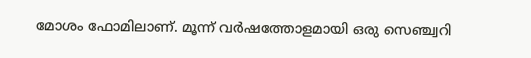മോശം ഫോമിലാണ്. മൂന്ന് വര്‍ഷത്തോളമായി ഒരു സെഞ്ച്വറി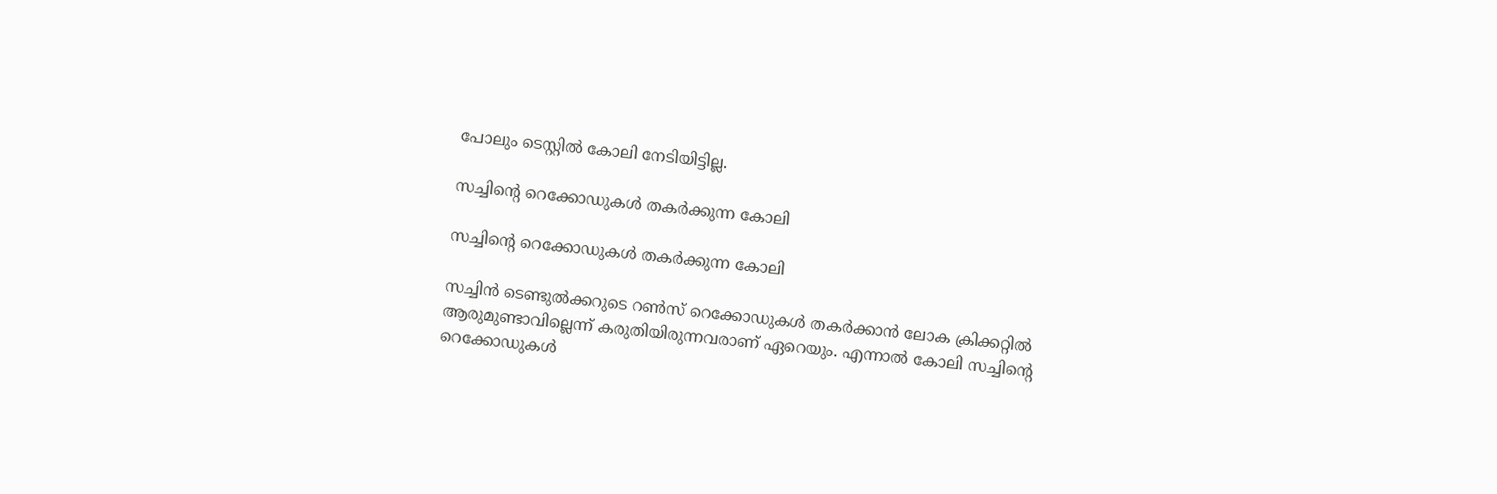പോലും ടെസ്റ്റില്‍ കോലി നേടിയിട്ടില്ല.

സച്ചിന്റെ റെക്കോഡുകള്‍ തകര്‍ക്കുന്ന കോലി

സച്ചിന്റെ റെക്കോഡുകള്‍ തകര്‍ക്കുന്ന കോലി

സച്ചിന്‍ ടെണ്ടുല്‍ക്കറുടെ റണ്‍സ് റെക്കോഡുകള്‍ തകര്‍ക്കാന്‍ ലോക ക്രിക്കറ്റില്‍ ആരുമുണ്ടാവില്ലെന്ന് കരുതിയിരുന്നവരാണ് ഏറെയും. എന്നാല്‍ കോലി സച്ചിന്റെ റെക്കോഡുകള്‍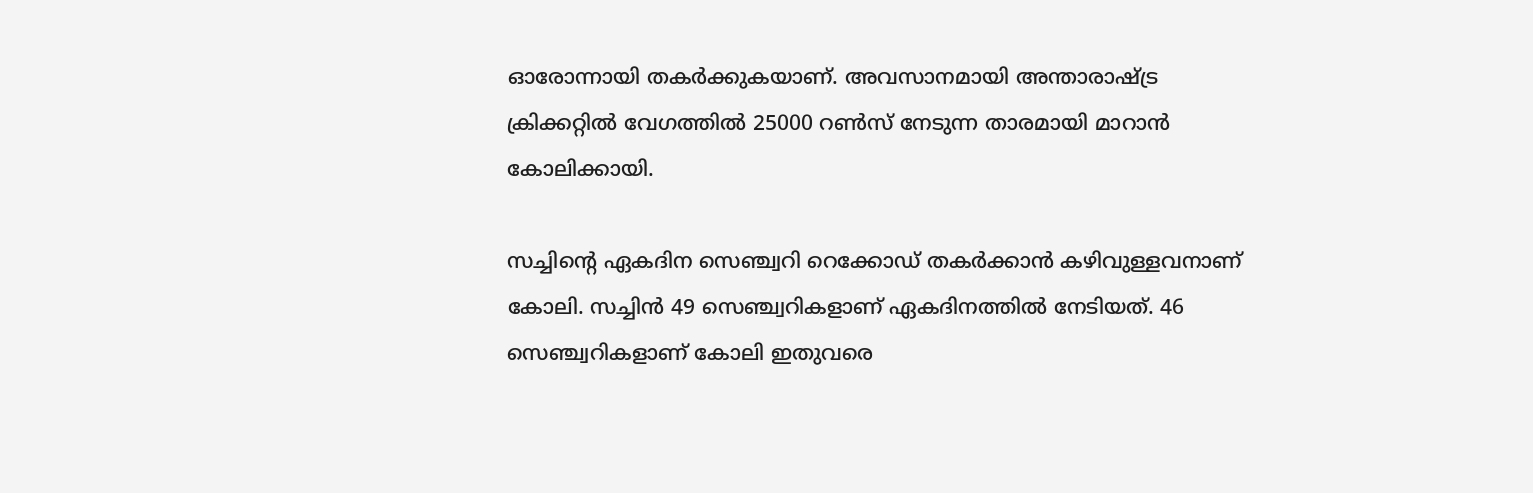ഓരോന്നായി തകര്‍ക്കുകയാണ്. അവസാനമായി അന്താരാഷ്ട്ര ക്രിക്കറ്റില്‍ വേഗത്തില്‍ 25000 റണ്‍സ് നേടുന്ന താരമായി മാറാന്‍ കോലിക്കായി.

സച്ചിന്റെ ഏകദിന സെഞ്ച്വറി റെക്കോഡ് തകര്‍ക്കാന്‍ കഴിവുള്ളവനാണ് കോലി. സച്ചിന്‍ 49 സെഞ്ച്വറികളാണ് ഏകദിനത്തില്‍ നേടിയത്. 46 സെഞ്ച്വറികളാണ് കോലി ഇതുവരെ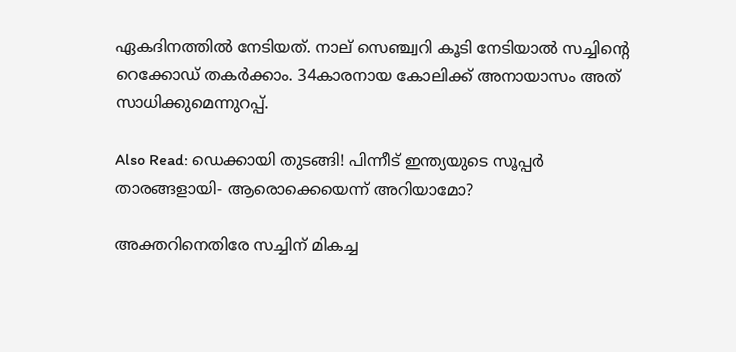ഏകദിനത്തില്‍ നേടിയത്. നാല് സെഞ്ച്വറി കൂടി നേടിയാല്‍ സച്ചിന്റെ റെക്കോഡ് തകര്‍ക്കാം. 34കാരനായ കോലിക്ക് അനായാസം അത് സാധിക്കുമെന്നുറപ്പ്.

Also Read: ഡെക്കായി തുടങ്ങി! പിന്നീട് ഇന്ത്യയുടെ സൂപ്പര്‍ താരങ്ങളായി- ആരൊക്കെയെന്ന് അറിയാമോ?

അക്തറിനെതിരേ സച്ചിന് മികച്ച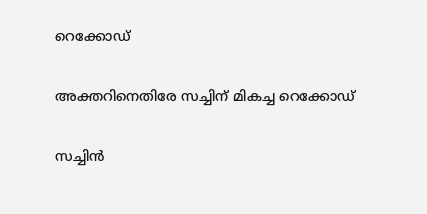റെക്കോഡ്

അക്തറിനെതിരേ സച്ചിന് മികച്ച റെക്കോഡ്

സച്ചിന്‍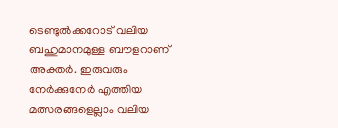ടെണ്ടുല്‍ക്കറോട് വലിയ ബഹുമാനമുള്ള ബൗളറാണ് അക്തര്‍. ഇരുവരും നേര്‍ക്കുനേര്‍ എത്തിയ മത്സരങ്ങളെല്ലാം വലിയ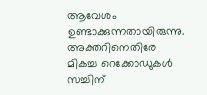ആവേശം ഉണ്ടാക്കുന്നതായിരുന്നു. അക്തറിനെതിരേ മികച്ച റെക്കോഡുകള്‍ സച്ചിന്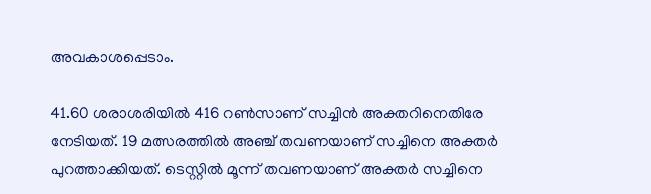അവകാശപ്പെടാം.

41.60 ശരാശരിയില്‍ 416 റണ്‍സാണ് സച്ചിന്‍ അക്തറിനെതിരേ നേടിയത്. 19 മത്സരത്തില്‍ അഞ്ച് തവണയാണ് സച്ചിനെ അക്തര്‍ പുറത്താക്കിയത്. ടെസ്റ്റില്‍ മൂന്ന് തവണയാണ് അക്തര്‍ സച്ചിനെ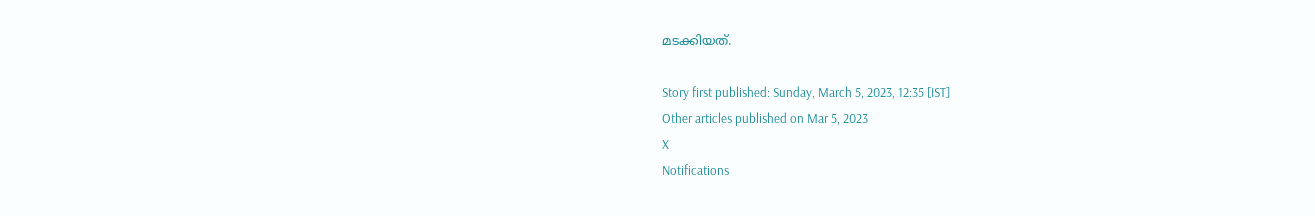മടക്കിയത്.

Story first published: Sunday, March 5, 2023, 12:35 [IST]
Other articles published on Mar 5, 2023
X
Notifications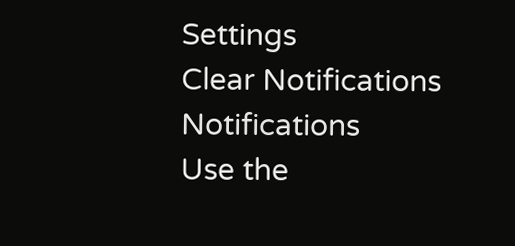Settings
Clear Notifications
Notifications
Use the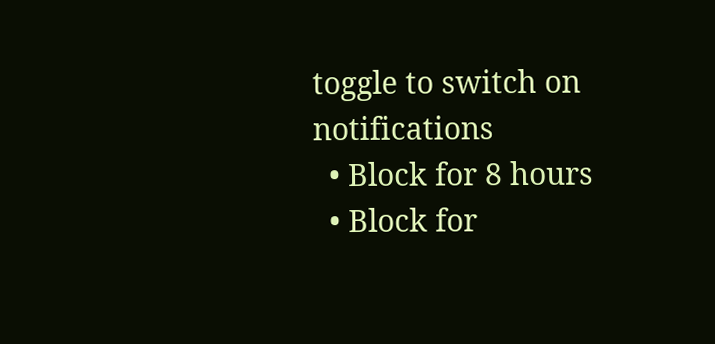toggle to switch on notifications
  • Block for 8 hours
  • Block for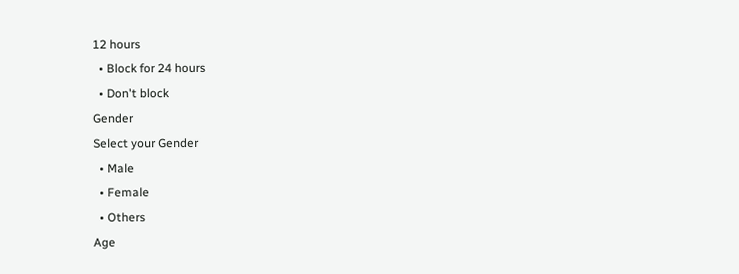12 hours
  • Block for 24 hours
  • Don't block
Gender
Select your Gender
  • Male
  • Female
  • Others
Age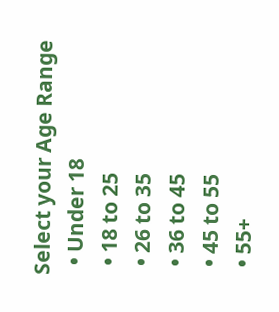Select your Age Range
  • Under 18
  • 18 to 25
  • 26 to 35
  • 36 to 45
  • 45 to 55
  • 55+